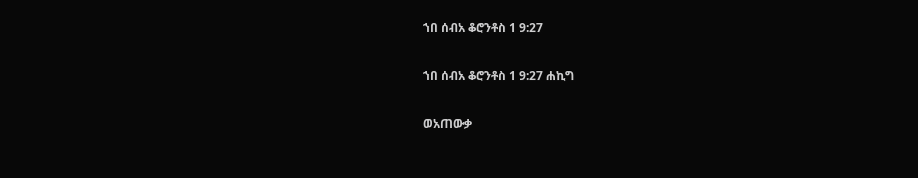ኀበ ሰብአ ቆሮንቶስ 1 9:27

ኀበ ሰብአ ቆሮንቶስ 1 9:27 ሐኪግ

ወአጠውቃ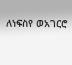ለነፍስየ ወአገርሮ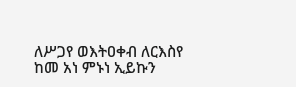ለሥጋየ ወእትዐቀብ ለርእስየ ከመ አነ ምኑነ ኢይኩን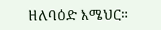ዘለባዕድ እሜህር።